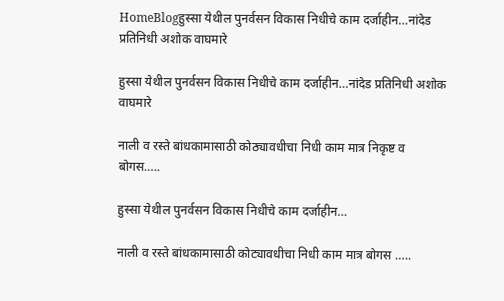HomeBlogहुस्सा येथील पुनर्वसन विकास निधीचे काम दर्जाहीन…नांदेड प्रतिनिधी अशोक वाघमारे

हुस्सा येथील पुनर्वसन विकास निधीचे काम दर्जाहीन…नांदेड प्रतिनिधी अशोक वाघमारे

नाली व रस्ते बांधकामासाठी कोठ्यावधीचा निधी काम मात्र निकृष्ट व बोगस…..

हुस्सा येथील पुनर्वसन विकास निधीचे काम दर्जाहीन…

नाली व रस्ते बांधकामासाठी कोट्यावधीचा निधी काम मात्र बोगस …..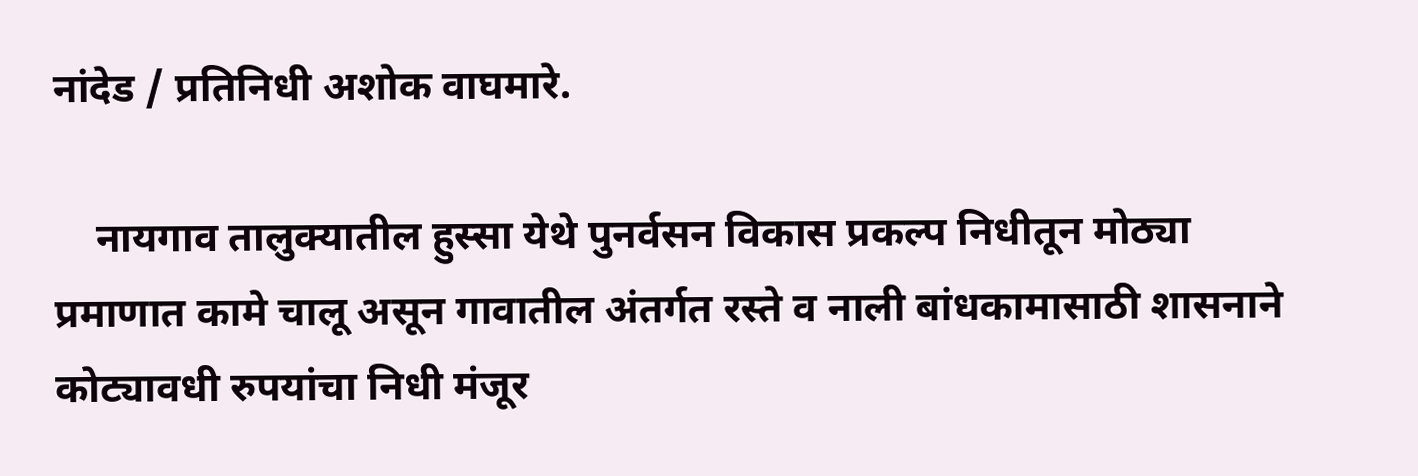नांदेड / प्रतिनिधी अशोक वाघमारे.

    नायगाव तालुक्यातील हुस्सा येथे पुनर्वसन विकास प्रकल्प निधीतून मोठ्या प्रमाणात कामे चालू असून गावातील अंतर्गत रस्ते व नाली बांधकामासाठी शासनाने कोट्यावधी रुपयांचा निधी मंजूर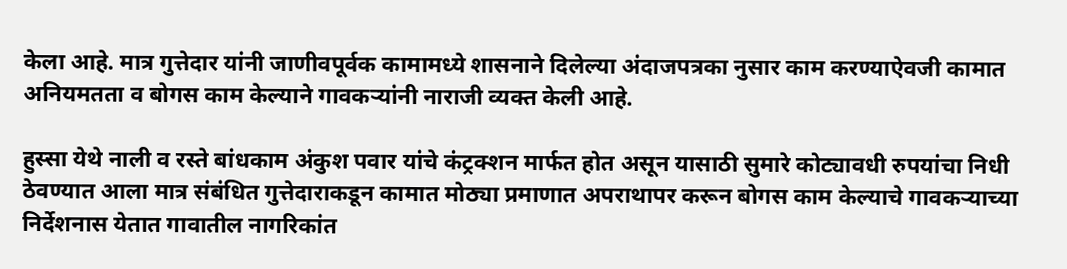केला आहे. मात्र गुत्तेदार यांनी जाणीवपूर्वक कामामध्ये शासनाने दिलेल्या अंदाजपत्रका नुसार काम करण्याऐवजी कामात अनियमतता व बोगस काम केल्याने गावकऱ्यांनी नाराजी व्यक्त केली आहे.

हुस्सा येथे नाली व रस्ते बांधकाम अंकुश पवार यांचे कंट्रक्शन मार्फत होत असून यासाठी सुमारे कोट्यावधी रुपयांचा निधी ठेवण्यात आला मात्र संबंधित गुत्तेदाराकडून कामात मोठ्या प्रमाणात अपराथापर करून बोगस काम केल्याचे गावकऱ्याच्या निर्देशनास येतात गावातील नागरिकांत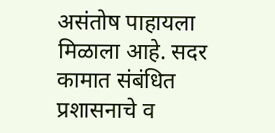असंतोष पाहायला मिळाला आहे. सदर कामात संबंधित प्रशासनाचे व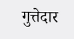गुत्तेदार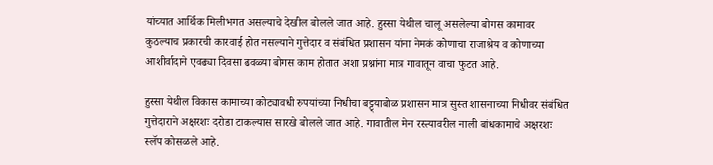यांच्यात आर्थिक मिलीभगत असल्याचे देखील बोलले जात आहे. हुस्सा येथील चालू असलेल्या बोगस कामावर कुठल्याच प्रकारची कारवाई होत नसल्याने गुत्तेदार व संबंधित प्रशासन यांना नेमकं कोणाचा राजाश्रेय व कोणाच्या आशीर्वादाने एवढ्या दिवसा ढवळ्या बोगस काम होतात अशा प्रश्नांना मात्र गावातून वाचा फुटत आहे.

हुस्सा येथील विकास कामाच्या कोट्यावधी रुपयांच्या निधीचा बट्ट्याबोळ प्रशासन मात्र सुस्त शासनाच्या निधीवर संबंधित गुत्तेदाराने अक्षरशः दरोडा टाकल्यास सारखे बोलले जात आहे. गावातील मेन रस्त्यावरील नाली बांधकामाचे अक्षरशः स्लॅप कोसळले आहे.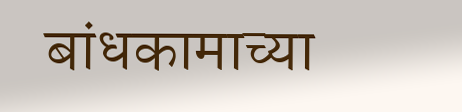बांधकामाच्या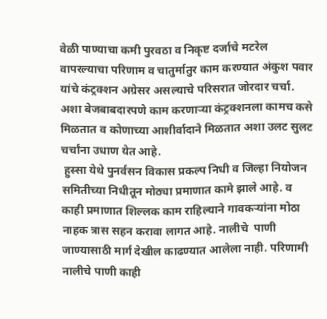वेळी पाण्याचा कमी पुरवठा व निकृष्ट दर्जाचे मटरेल वापरल्याचा परिणाम व चातुर्मातुर काम करण्यात अंकुश पवार यांचे कंट्रक्शन अग्रेसर असल्याचे परिसरात जोरदार चर्चा. अशा बेजबाबदारपणे काम करणाऱ्या कंट्रक्शनला कामच कसे मिळतात व कोणाच्या आशीर्वादाने मिळतात अशा उलट सुलट चर्चांना उधाण येत आहे.
 हुस्सा येथे पुनर्वसन विकास प्रकल्प निधी व जिल्हा नियोजन समितीच्या निधीतून मोठ्या प्रमाणात कामे झाले आहे. व काही प्रमाणात शिल्लक काम राहिल्याने गावकऱ्यांना मोठा नाहक त्रास सहन करावा लागत आहे. नालीचे  पाणी जाण्यासाठी मार्ग देखील काढण्यात आलेला नाही. परिणामी नालीचे पाणी काही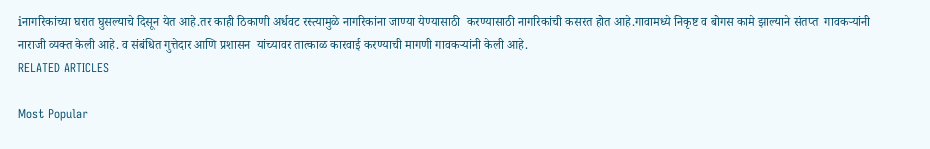iनागरिकांच्या घरात घुसल्याचे दिसून येत आहे.तर काही ठिकाणी अर्धवट रस्त्यामुळे नागरिकांना जाण्या येण्यासाठी  करण्यासाठी नागरिकांची कसरत होत आहे.गावामध्ये निकृष्ट व बोगस कामे झाल्याने संतप्त  गावकऱ्यांनी नाराजी व्यक्त केली आहे. व संबंधित गुत्तेदार आणि प्रशासन  यांच्यावर तात्काळ कारवाई करण्याची मागणी गावकऱ्यांनी केली आहे.
RELATED ARTICLES

Most Popular